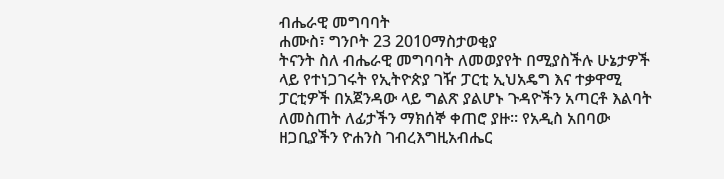ብሔራዊ መግባባት
ሐሙስ፣ ግንቦት 23 2010ማስታወቂያ
ትናንት ስለ ብሔራዊ መግባባት ለመወያየት በሚያስችሉ ሁኔታዎች ላይ የተነጋገሩት የኢትዮጵያ ገዥ ፓርቲ ኢህአዴግ እና ተቃዋሚ ፓርቲዎች በአጀንዳው ላይ ግልጽ ያልሆኑ ጉዳዮችን አጣርቶ እልባት ለመስጠት ለፊታችን ማክሰኞ ቀጠሮ ያዙ። የአዲስ አበባው ዘጋቢያችን ዮሐንስ ገብረእግዚአብሔር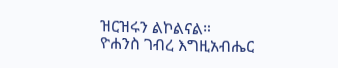ዝርዝሩን ልኮልናል።
ዮሐንስ ገብረ እግዚአብሔር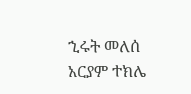ኂሩት መለሰ
አርያም ተክሌ